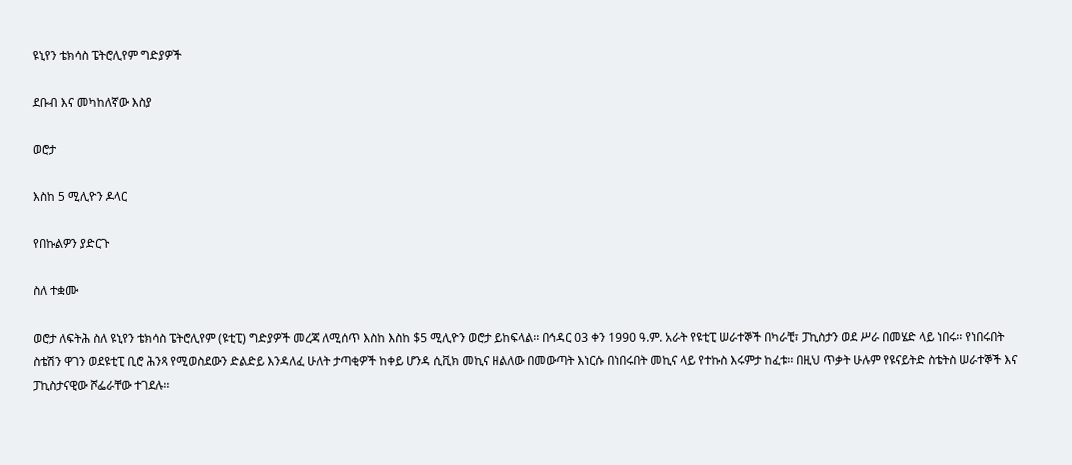ዩኒየን ቴክሳስ ፔትሮሊየም ግድያዎች

ደቡብ እና መካከለኛው እስያ

ወሮታ

እስከ 5 ሚሊዮን ዶላር

የበኩልዎን ያድርጉ

ስለ ተቋሙ

ወሮታ ለፍትሕ ስለ ዩኒየን ቴክሳስ ፔትሮሊየም (ዩቲፒ) ግድያዎች መረጃ ለሚሰጥ እስከ እስከ $5 ሚሊዮን ወሮታ ይከፍላል፡፡ በኅዳር 03 ቀን 1990 ዓ.ም. አራት የዩቲፒ ሠራተኞች በካራቺ፣ ፓኪስታን ወደ ሥራ በመሄድ ላይ ነበሩ፡፡ የነበሩበት ስቴሽን ዋገን ወደዩቲፒ ቢሮ ሕንጻ የሚወስደውን ድልድይ እንዳለፈ ሁለት ታጣቂዎች ከቀይ ሆንዳ ሲቪክ መኪና ዘልለው በመውጣት እነርሱ በነበሩበት መኪና ላይ የተኩስ እሩምታ ከፈቱ፡፡ በዚህ ጥቃት ሁሉም የዩናይትድ ስቴትስ ሠራተኞች እና ፓኪስታናዊው ሾፌራቸው ተገደሉ፡፡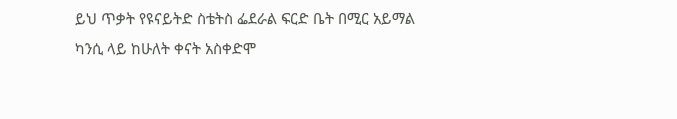ይህ ጥቃት የዩናይትድ ስቴትስ ፌደራል ፍርድ ቤት በሚር አይማል ካንሲ ላይ ከሁለት ቀናት አስቀድሞ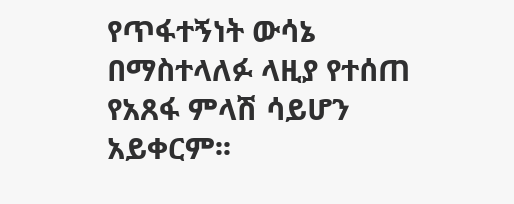የጥፋተኝነት ውሳኔ በማስተላለፉ ላዚያ የተሰጠ የአጸፋ ምላሽ ሳይሆን አይቀርም፡፡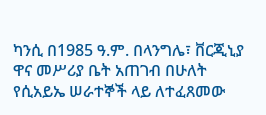ካንሲ በ1985 ዓ.ም. በላንግሌ፣ ቨርጂኒያ ዋና መሥሪያ ቤት አጠገብ በሁለት የሲአይኤ ሠራተኞች ላይ ለተፈጸመው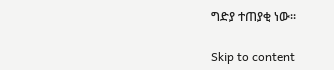ግድያ ተጠያቂ ነው፡፡

Skip to content